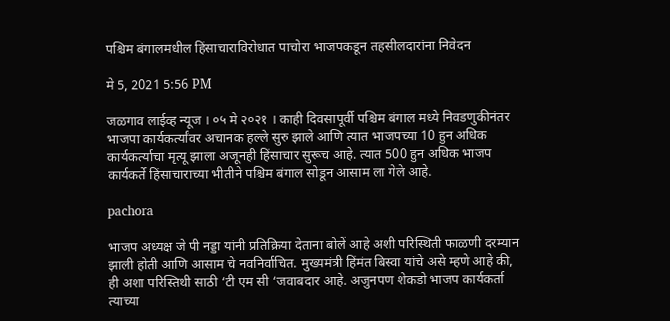पश्चिम बंगालमधील हिंसाचाराविरोधात पाचोरा भाजपकडून तहसीलदारांना निवेदन

मे 5, 2021 5:56 PM

जळगाव लाईव्ह न्यूज । ०५ मे २०२१ । काही दिवसापूर्वी पश्चिम बंगाल मध्ये निवडणुकीनंतर भाजपा कार्यकर्त्यांवर अचानक हल्ले सुरु झाले आणि त्यात भाजपच्या 10 हुन अधिक कार्यकर्त्याचा मृत्यू झाला अजूनही हिंसाचार सुरूच आहे. त्यात 500 हुन अधिक भाजप कार्यकर्ते हिंसाचाराच्या भीतीने पश्चिम बंगाल सोडून आसाम ला गेले आहे.

pachora

भाजप अध्यक्ष जे पी नड्डा यांनी प्रतिक्रिया देताना बोलें आहे अशी परिस्थिती फाळणी दरम्यान झाली होती आणि आसाम चे नवनिर्वाचित. मुख्यमंत्री हिंमंत बिस्वा यांचे असे म्हणे आहे की, ही अशा परिस्तिथी साठी ‘टी एम सी ‘जवाबदार आहे. अजुनपण शेकडो भाजप कार्यकर्ता त्याच्या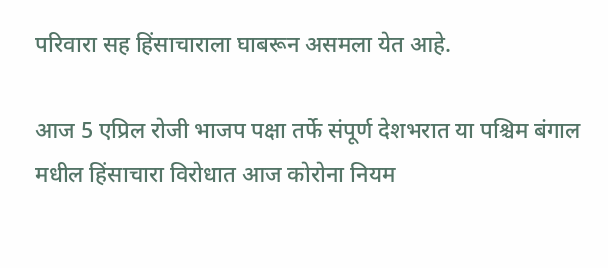परिवारा सह हिंसाचाराला घाबरून असमला येत आहे.

आज 5 एप्रिल रोजी भाजप पक्षा तर्फे संपूर्ण देशभरात या पश्चिम बंगाल मधील हिंसाचारा विरोधात आज कोरोना नियम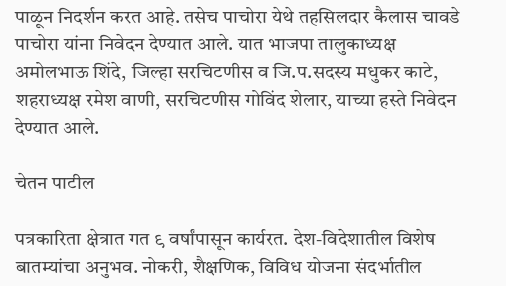पाळून निदर्शन करत आहे. तसेच पाचोरा येथे तहसिलदार कैलास चावडे पाचोरा यांना निवेदन देण्यात आले. यात भाजपा तालुकाध्यक्ष अमोलभाऊ शिंदे, जिल्हा सरचिटणीस व जि.प.सदस्य मधुकर काटे, शहराध्यक्ष रमेश वाणी, सरचिटणीस गोविंद शेलार, याच्या हस्ते निवेदन देण्यात आले.

चेतन पाटील

पत्रकारिता क्षेत्रात गत ९ वर्षांपासून कार्यरत. देश-विदेशातील विशेष बातम्यांचा अनुभव. नोकरी, शैक्षणिक, विविध योजना संदर्भातील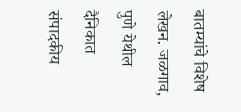बातम्यांचे विशेष लेखन. जळगाव, पुणे येथील दैनिकात संपादकीय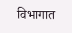विभागात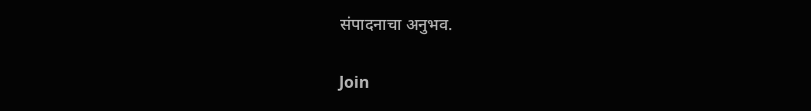संपादनाचा अनुभव.

Join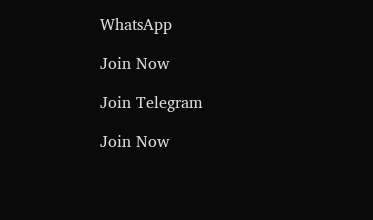WhatsApp

Join Now

Join Telegram

Join Now